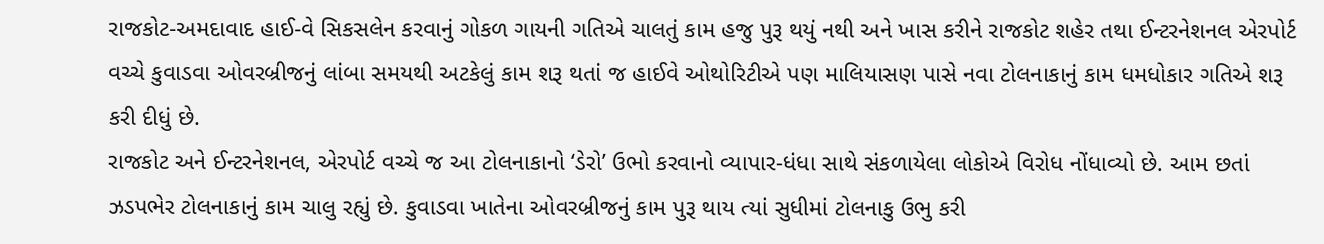રાજકોટ-અમદાવાદ હાઈ-વે સિકસલેન કરવાનું ગોકળ ગાયની ગતિએ ચાલતું કામ હજુ પુરૂ થયું નથી અને ખાસ કરીને રાજકોટ શહેર તથા ઈન્ટરનેશનલ એરપોર્ટ વચ્ચે કુવાડવા ઓવરબ્રીજનું લાંબા સમયથી અટકેલું કામ શરૂ થતાં જ હાઈવે ઓથોરિટીએ પણ માલિયાસણ પાસે નવા ટોલનાકાનું કામ ધમધોકાર ગતિએ શરૂ કરી દીધું છે.
રાજકોટ અને ઈન્ટરનેશનલ, એરપોર્ટ વચ્ચે જ આ ટોલનાકાનો ‘ડેરો’ ઉભો કરવાનો વ્યાપાર-ધંધા સાથે સંકળાયેલા લોકોએ વિરોધ નોંધાવ્યો છે. આમ છતાં ઝડપભેર ટોલનાકાનું કામ ચાલુ રહ્યું છે. કુવાડવા ખાતેના ઓવરબ્રીજનું કામ પુરૂ થાય ત્યાં સુધીમાં ટોલનાકુ ઉભુ કરી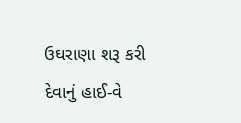ઉઘરાણા શરૂ કરી દેવાનું હાઈ-વે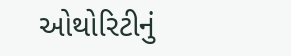ઓથોરિટીનું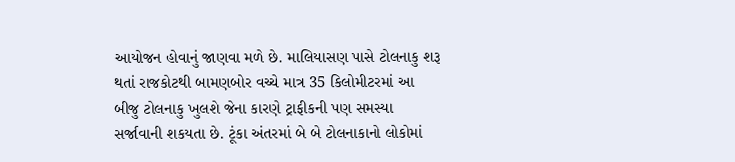આયોજન હોવાનું જાણવા મળે છે. માલિયાસણ પાસે ટોલનાકુ શરૂ થતાં રાજકોટથી બામણબોર વચ્ચે માત્ર 35 કિલોમીટરમાં આ બીજુ ટોલનાકુ ખુલશે જેના કારણે ટ્રાફીકની પણ સમસ્યા સર્જાવાની શકયતા છે. ટૂંકા અંતરમાં બે બે ટોલનાકાનો લોકોમાં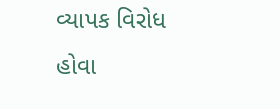વ્યાપક વિરોધ હોવા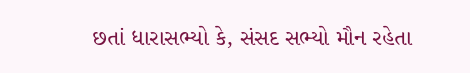છતાં ધારાસભ્યો કે, સંસદ સભ્યો મૌન રહેતા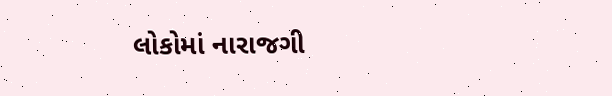લોકોમાં નારાજગી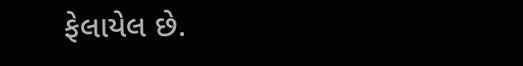ફેલાયેલ છે.